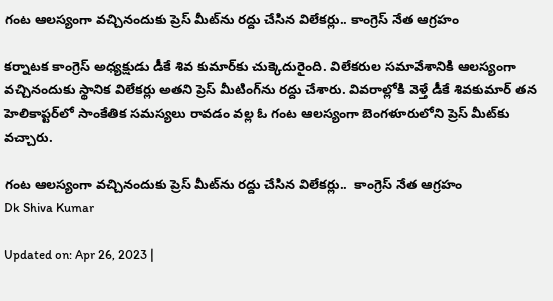గంట ఆలస్యంగా వచ్చినందుకు ప్రెస్ మీట్‌ను రద్దు చేసిన విలేకర్లు.. కాంగ్రెస్ నేత ఆగ్రహం

కర్నాటక కాంగ్రెస్ అధ్యక్షుడు డీకే శివ కుమార్‌కు చుక్కెదురైంది. విలేకరుల సమావేశానికి ఆలస్యంగా వచ్చినందుకు స్థానిక విలేకర్లు అతని ప్రెస్ మీటింగ్‌‌ను రద్దు చేశారు. వివరాల్లోకి వెళ్తే డీకే శివకుమార్ తన హెలికాప్టర్‌లో సాంకేతిక సమస్యలు రావడం వల్ల ఓ గంట ఆలస్యంగా బెంగళూరులోని ప్రెస్ మీట్‌కు వచ్చారు.

గంట ఆలస్యంగా వచ్చినందుకు ప్రెస్ మీట్‌ను రద్దు చేసిన విలేకర్లు..  కాంగ్రెస్ నేత ఆగ్రహం
Dk Shiva Kumar

Updated on: Apr 26, 2023 |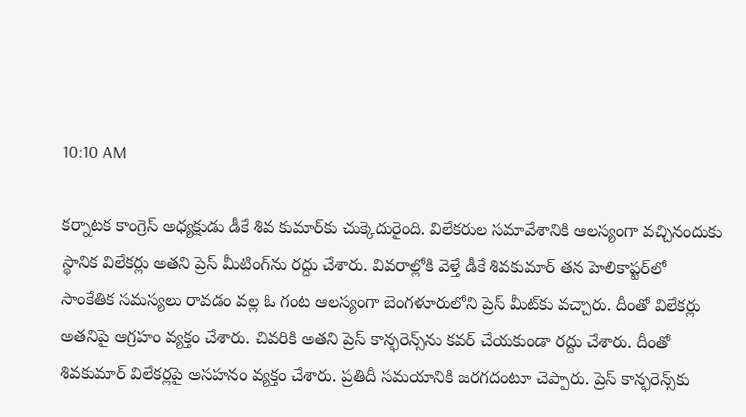10:10 AM

కర్నాటక కాంగ్రెస్ అధ్యక్షుడు డీకే శివ కుమార్‌కు చుక్కెదురైంది. విలేకరుల సమావేశానికి ఆలస్యంగా వచ్చినందుకు స్థానిక విలేకర్లు అతని ప్రెస్ మీటింగ్‌‌ను రద్దు చేశారు. వివరాల్లోకి వెళ్తే డీకే శివకుమార్ తన హెలికాప్టర్‌లో సాంకేతిక సమస్యలు రావడం వల్ల ఓ గంట ఆలస్యంగా బెంగళూరులోని ప్రెస్ మీట్‌కు వచ్చారు. దీంతో విలేకర్లు అతనిపై ఆగ్రహం వ్యక్తం చేశారు. చివరికి అతని ప్రెస్ కాన్ఫరెన్స్‌‌ను కవర్ చేయకుండా రద్దు చేశారు. దీంతో శివకుమార్ విలేకర్లపై అసహనం వ్యక్తం చేశారు. ప్రతిదీ సమయానికి జరగదంటూ చెప్పారు. ప్రెస్ కాన్ఫరెన్స్‌కు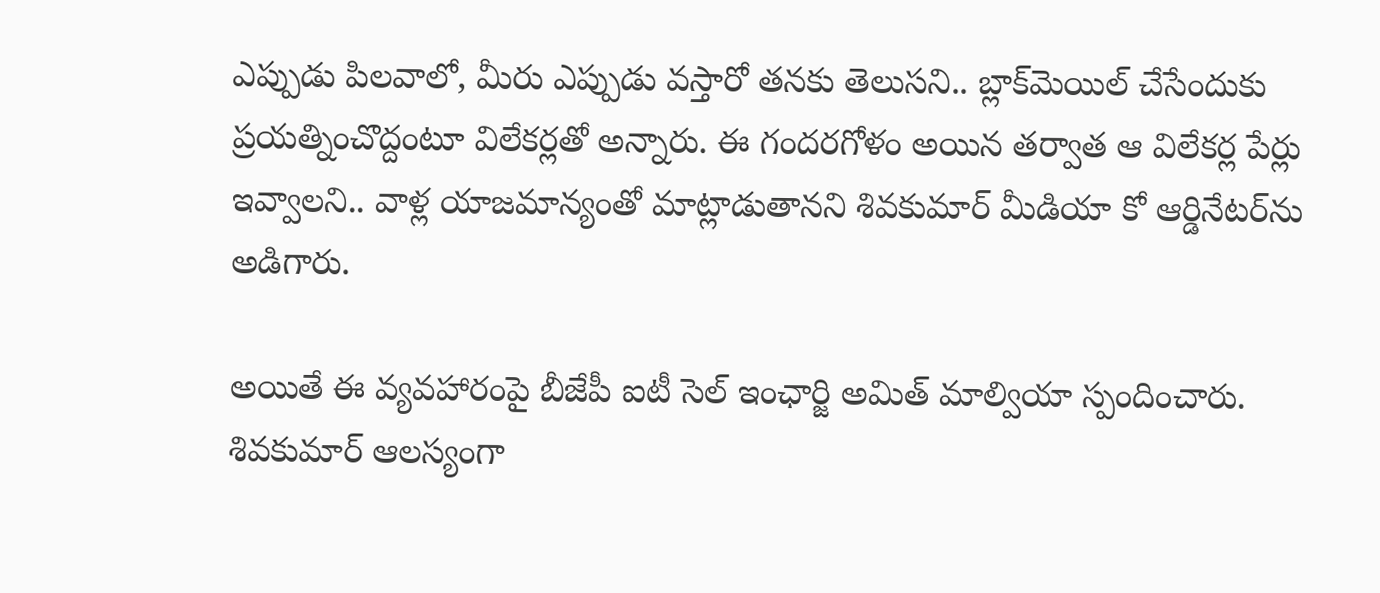ఎప్పుడు పిలవాలో, మీరు ఎప్పుడు వస్తారో తనకు తెలుసని.. బ్లాక్‌మెయిల్ చేసేందుకు ప్రయత్నించొద్దంటూ విలేకర్లతో అన్నారు. ఈ గందరగోళం అయిన తర్వాత ఆ విలేకర్ల పేర్లు ఇవ్వాలని.. వాళ్ల యాజమాన్యంతో మాట్లాడుతానని శివకుమార్ మీడియా కో ఆర్డినేటర్‌ను అడిగారు.

అయితే ఈ వ్యవహారంపై బీజేపీ ఐటీ సెల్ ఇంఛార్జి అమిత్ మాల్వియా స్పందించారు. శివకుమార్ ఆలస్యంగా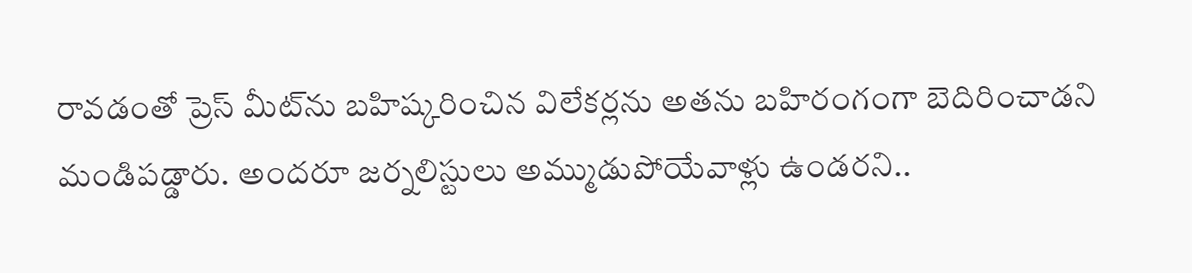రావడంతో ప్రెస్ మీట్‌ను బహిష్కరించిన విలేకర్లను అతను బహిరంగంగా బెదిరించాడని మండిపడ్డారు. అందరూ జర్నలిస్టులు అమ్ముడుపోయేవాళ్లు ఉండరని..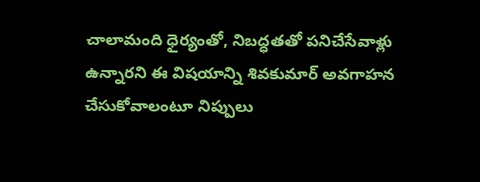చాలామంది ధైర్యంతో, నిబద్ధతతో పనిచేసేవాళ్లు ఉన్నారని ఈ విషయాన్ని శివకుమార్ అవగాహన చేసుకోవాలంటూ నిప్పులు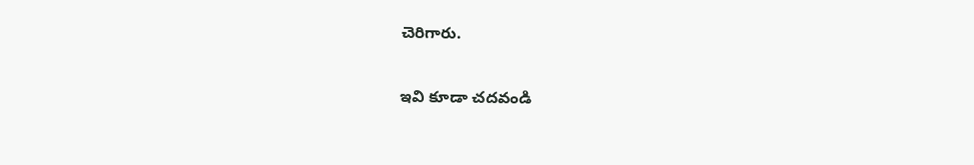చెరిగారు.

ఇవి కూడా చదవండి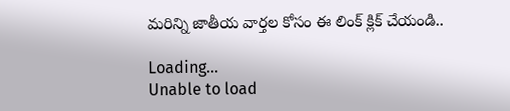మరిన్ని జాతీయ వార్తల కోసం ఈ లింక్ క్లిక్ చేయండి..

Loading...
Unable to load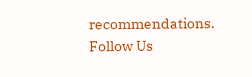recommendations.
Follow Us